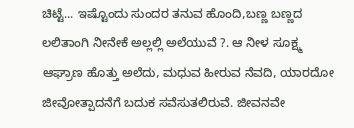ಚಿಟ್ಟೆ... ಇಷ್ಟೊಂದು ಸುಂದರ ತನುವ ಹೊಂದಿ,ಬಣ್ಣ ಬಣ್ಣದ ಲಲಿತಾಂಗಿ ನೀನೇಕೆ ಅಲ್ಲಲ್ಲಿ ಅಲೆಯುವೆ ?. ಆ ನೀಳ ಸೂಕ್ಷ್ಮ ಆಘ್ರಾಣ ಹೊತ್ತು ಅಲೆದು, ಮಧುವ ಹೀರುವ ನೆವದಿ, ಯಾರದೋ ಜೀವೋತ್ಪಾದನೆಗೆ ಬದುಕ ಸವೆಸುತಲಿರುವೆ. ಜೀವನವೇ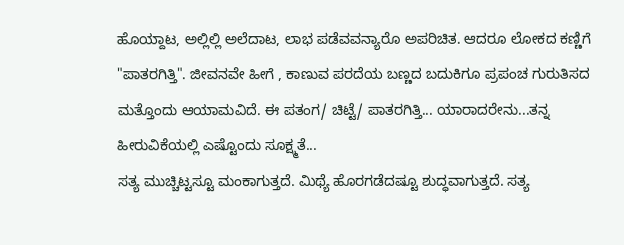ಹೊಯ್ದಾಟ, ಅಲ್ಲಿಲ್ಲಿ ಅಲೆದಾಟ, ಲಾಭ ಪಡೆವವನ್ಯಾರೊ ಅಪರಿಚಿತ. ಆದರೂ ಲೋಕದ ಕಣ್ಣಿಗೆ "ಪಾತರಗಿತ್ತಿ". ಜೀವನವೇ ಹೀಗೆ , ಕಾಣುವ ಪರದೆಯ ಬಣ್ಣದ ಬದುಕಿಗೂ ಪ್ರಪಂಚ ಗುರುತಿಸದ ಮತ್ತೊಂದು ಆಯಾಮವಿದೆ. ಈ ಪತಂಗ/ ಚಿಟ್ಟೆ/ ಪಾತರಗಿತ್ತಿ... ಯಾರಾದರೇನು...ತನ್ನ ಹೀರುವಿಕೆಯಲ್ಲಿ ಎಷ್ಟೊಂದು ಸೂಕ್ಷ್ಮತೆ...
ಸತ್ಯ ಮುಚ್ಚಿಟ್ಟಸ್ಟೂ ಮಂಕಾಗುತ್ತದೆ. ಮಿಥ್ಯೆ ಹೊರಗಡೆದಷ್ಟೂ ಶುದ್ಧವಾಗುತ್ತದೆ. ಸತ್ಯ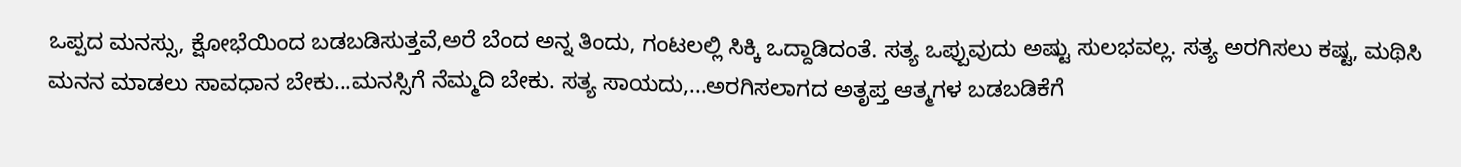ಒಪ್ಪದ ಮನಸ್ಸು, ಕ್ಷೋಭೆಯಿಂದ ಬಡಬಡಿಸುತ್ತವೆ,ಅರೆ ಬೆಂದ ಅನ್ನ ತಿಂದು, ಗಂಟಲಲ್ಲಿ ಸಿಕ್ಕಿ ಒದ್ದಾಡಿದಂತೆ. ಸತ್ಯ ಒಪ್ಪುವುದು ಅಷ್ಟು ಸುಲಭವಲ್ಲ. ಸತ್ಯ ಅರಗಿಸಲು ಕಷ್ಟ, ಮಥಿಸಿ ಮನನ ಮಾಡಲು ಸಾವಧಾನ ಬೇಕು...ಮನಸ್ಸಿಗೆ ನೆಮ್ಮದಿ ಬೇಕು. ಸತ್ಯ ಸಾಯದು,...ಅರಗಿಸಲಾಗದ ಅತೃಪ್ತ ಆತ್ಮಗಳ ಬಡಬಡಿಕೆಗೆ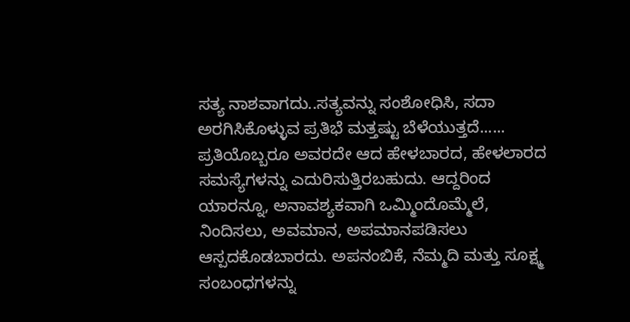ಸತ್ಯ ನಾಶವಾಗದು..ಸತ್ಯವನ್ನು ಸಂಶೋಧಿಸಿ, ಸದಾ ಅರಗಿಸಿಕೊಳ್ಳುವ ಪ್ರತಿಭೆ ಮತ್ತಷ್ಟು ಬೆಳೆಯುತ್ತದೆ......
ಪ್ರತಿಯೊಬ್ಬರೂ ಅವರದೇ ಆದ ಹೇಳಬಾರದ, ಹೇಳಲಾರದ ಸಮಸ್ಯೆಗಳನ್ನು ಎದುರಿಸುತ್ತಿರಬಹುದು. ಆದ್ದರಿಂದ ಯಾರನ್ನೂ, ಅನಾವಶ್ಯಕವಾಗಿ ಒಮ್ಮಿಂದೊಮ್ಮೆಲೆ, ನಿಂದಿಸಲು, ಅವಮಾನ, ಅಪಮಾನಪಡಿಸಲು ಆಸ್ಪದಕೊಡಬಾರದು. ಅಪನಂಬಿಕೆ, ನೆಮ್ಮದಿ ಮತ್ತು ಸೂಕ್ಷ್ಮ ಸಂಬಂಧಗಳನ್ನು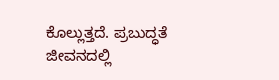ಕೊಲ್ಲುತ್ತದೆ. ಪ್ರಬುದ್ಧತೆ ಜೀವನದಲ್ಲಿ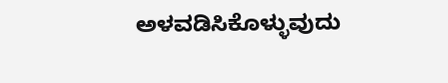ಅಳವಡಿಸಿಕೊಳ್ಳುವುದು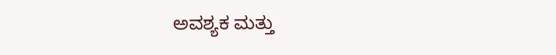ಅವಶ್ಯಕ ಮತ್ತು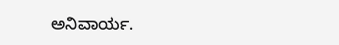ಅನಿವಾರ್ಯ.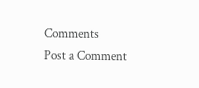Comments
Post a Comment